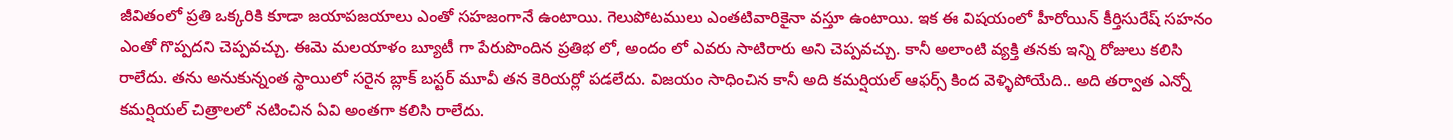జీవితంలో ప్రతి ఒక్కరికి కూడా జయాపజయాలు ఎంతో సహజంగానే ఉంటాయి. గెలుపోటములు ఎంతటివారికైనా వస్తూ ఉంటాయి. ఇక ఈ విషయంలో హీరోయిన్ కీర్తిసురేష్ సహనం ఎంతో గొప్పదని చెప్పవచ్చు. ఈమె మలయాళం బ్యూటీ గా పేరుపొందిన ప్రతిభ లో, అందం లో ఎవరు సాటిరారు అని చెప్పవచ్చు. కానీ అలాంటి వ్యక్తి తనకు ఇన్ని రోజులు కలిసి రాలేదు. తను అనుకున్నంత స్థాయిలో సరైన బ్లాక్ బస్టర్ మూవీ తన కెరియర్లో పడలేదు. విజయం సాధించిన కానీ అది కమర్షియల్ ఆఫర్స్ కింద వెళ్ళిపోయేది.. అది తర్వాత ఎన్నో కమర్షియల్ చిత్రాలలో నటించిన ఏవి అంతగా కలిసి రాలేదు.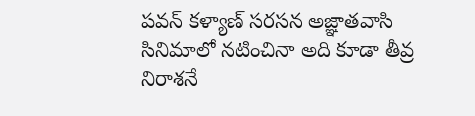పవన్ కళ్యాణ్ సరసన అజ్ఞాతవాసి సినిమాలో నటించినా అది కూడా తీవ్ర నిరాశనే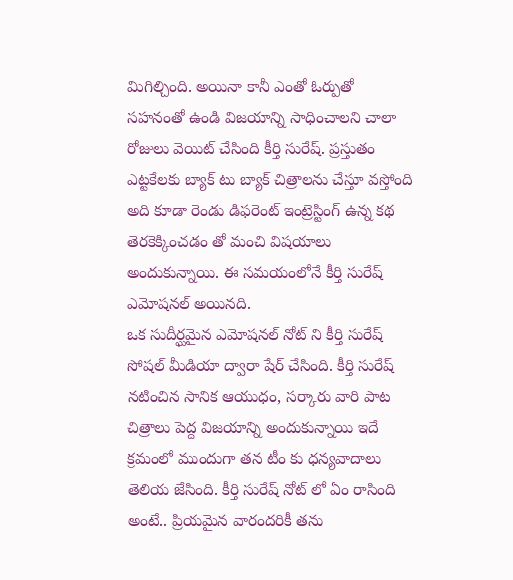మిగిల్చింది. అయినా కానీ ఎంతో ఓర్పుతో సహనంతో ఉండి విజయాన్ని సాధించాలని చాలా రోజులు వెయిట్ చేసింది కీర్తి సురేష్. ప్రస్తుతం ఎట్టకేలకు బ్యాక్ టు బ్యాక్ చిత్రాలను చేస్తూ వస్తోంది అది కూడా రెండు డిఫరెంట్ ఇంట్రెస్టింగ్ ఉన్న కథ తెరకెక్కించడం తో మంచి విషయాలు అందుకున్నాయి. ఈ సమయంలోనే కీర్తి సురేష్ ఎమోషనల్ అయినది.
ఒక సుదీర్ఘమైన ఎమోషనల్ నోట్ ని కీర్తి సురేష్ సోషల్ మీడియా ద్వారా షేర్ చేసింది. కీర్తి సురేష్ నటించిన సానిక ఆయుధం, సర్కారు వారి పాట చిత్రాలు పెద్ద విజయాన్ని అందుకున్నాయి ఇదే క్రమంలో ముందుగా తన టీం కు ధన్యవాదాలు తెలియ జేసింది. కీర్తి సురేష్ నోట్ లో ఏం రాసింది అంటే.. ప్రియమైన వారందరికీ తను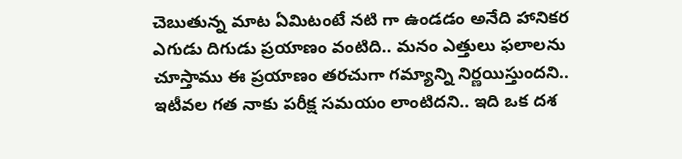చెబుతున్న మాట ఏమిటంటే నటి గా ఉండడం అనేది హానికర ఎగుడు దిగుడు ప్రయాణం వంటిది.. మనం ఎత్తులు ఫలాలను చూస్తాము ఈ ప్రయాణం తరచుగా గమ్యాన్ని నిర్ణయిస్తుందని.. ఇటీవల గత నాకు పరీక్ష సమయం లాంటిదని.. ఇది ఒక దశ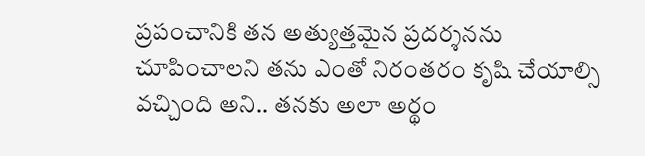ప్రపంచానికి తన అత్యుత్తమైన ప్రదర్శనను చూపించాలని తను ఎంతో నిరంతరం కృషి చేయాల్సి వచ్చింది అని.. తనకు అలా అర్థం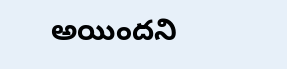అయిందని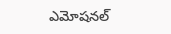ఎమోషనల్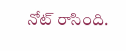నోట్ రాసింది.